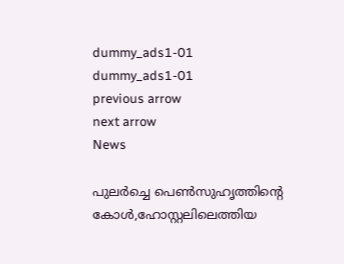dummy_ads1-01
dummy_ads1-01
previous arrow
next arrow
News

പുലര്‍ച്ചെ പെണ്‍സുഹൃത്തിന്‍റെ കോള്‍,ഹോസ്റ്റലിലെത്തിയ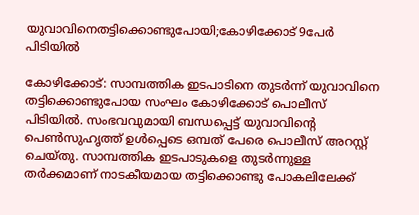യുവാവിനെതട്ടിക്കൊണ്ടുപോയി;കോഴിക്കോട് 9പേര്‍ പിടിയില്‍

കോഴിക്കോട്: സാമ്പത്തിക ഇടപാടിനെ തുടർന്ന് യുവാവിനെ തട്ടിക്കൊണ്ടുപോയ സംഘം കോഴിക്കോട് പൊലീസ് പിടിയിൽ. സംഭവവുമായി ബന്ധപ്പെട്ട് യുവാവിന്റെ പെൺസുഹൃത്ത് ഉൾപ്പെടെ ഒമ്പത് പേരെ പൊലീസ് അറസ്റ്റ് ചെയ്തു. സാമ്പത്തിക ഇടപാടുകളെ തുടർന്നുള്ള തർക്കമാണ് നാടകീയമായ തട്ടിക്കൊണ്ടു പോകലിലേക്ക്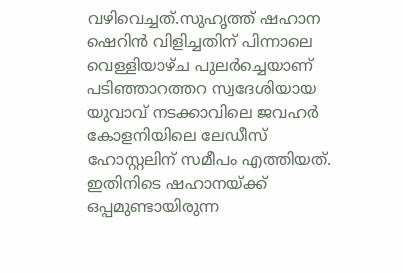വഴിവെച്ചത്.സുഹൃത്ത് ഷഹാന ഷെറിൻ വിളിച്ചതിന് പിന്നാലെ വെള്ളിയാഴ്ച പുലർച്ചെയാണ് പടിഞ്ഞാറത്തറ സ്വദേശിയായ യുവാവ് നടക്കാവിലെ ജവഹർ കോളനിയിലെ ലേഡീസ് ഹോസ്റ്റലിന് സമീപം എത്തിയത്. ഇതിനിടെ ഷഹാനയ്ക്ക് ഒപ്പമുണ്ടായിരുന്ന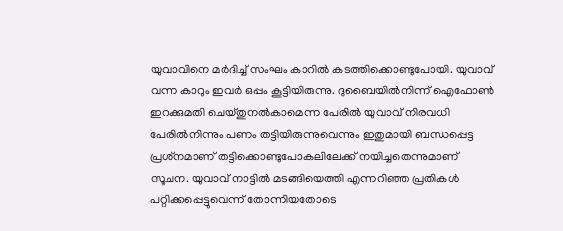യുവാവിനെ മർദിച്ച് സംഘം കാറിൽ കടത്തിക്കൊണ്ടുപോയി. യുവാവ് വന്ന കാറും ഇവർ ഒപ്പം കൂട്ടിയിരുന്നു. ദുബൈയിൽനിന്ന് ഐഫോൺ ഇറക്കുമതി ചെയ്തുനൽകാമെന്ന പേരിൽ യുവാവ് നിരവധി പേരിൽനിന്നും പണം തട്ടിയിരുന്നുവെന്നും ഇതുമായി ബന്ധപ്പെട്ട പ്രശ്‌നമാണ് തട്ടിക്കൊണ്ടുപോകലിലേക്ക് നയിച്ചതെന്നുമാണ് സൂചന. യുവാവ് നാട്ടിൽ മടങ്ങിയെത്തി എന്നറിഞ്ഞ പ്രതികൾ പറ്റിക്കപ്പെട്ടുവെന്ന് തോന്നിയതോടെ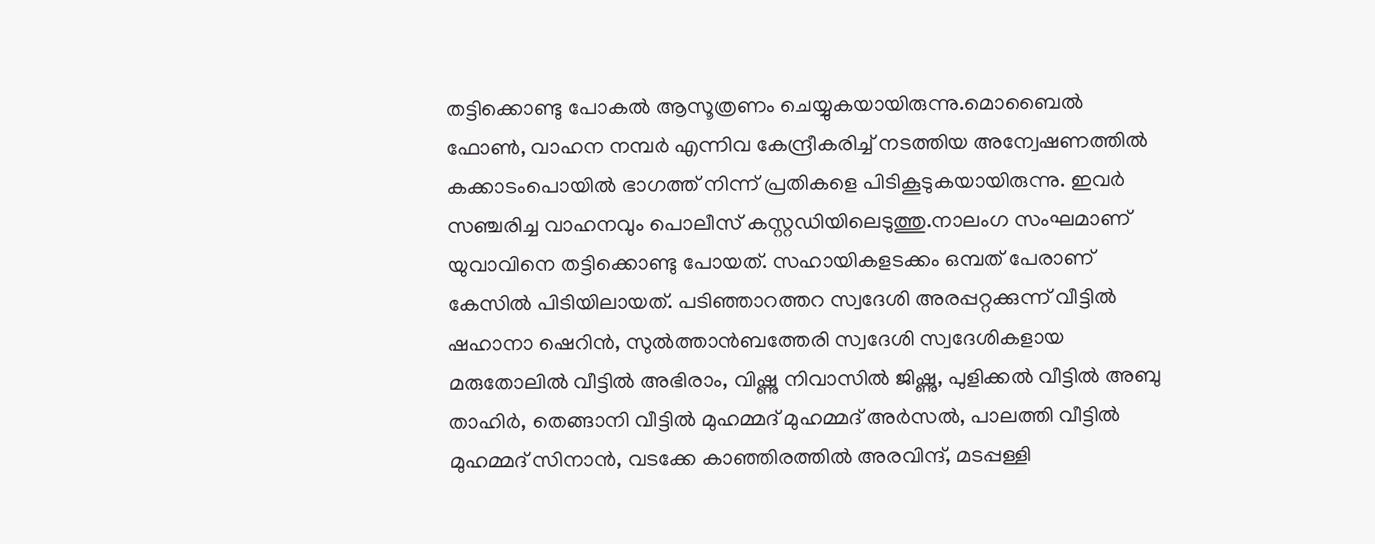തട്ടിക്കൊണ്ടു പോകൽ ആസൂത്രണം ചെയ്യുകയായിരുന്നു.മൊബൈൽ ഫോൺ, വാഹന നമ്പർ എന്നിവ കേന്ദ്രീകരിച്ച് നടത്തിയ അന്വേഷണത്തിൽ കക്കാടംപൊയിൽ ഭാഗത്ത് നിന്ന് പ്രതികളെ പിടികൂടുകയായിരുന്നു. ഇവർ സഞ്ചരിച്ച വാഹനവും പൊലീസ് കസ്റ്റഡിയിലെടുത്തു.നാലംഗ സംഘമാണ് യുവാവിനെ തട്ടിക്കൊണ്ടു പോയത്. സഹായികളടക്കം ഒമ്പത് പേരാണ് കേസിൽ പിടിയിലായത്. പടിഞ്ഞാറത്തറ സ്വദേശി അരപ്പറ്റക്കുന്ന് വീട്ടിൽ ഷഹാനാ ഷെറിൻ, സുൽത്താൻബത്തേരി സ്വദേശി സ്വദേശികളായ മരുതോലിൽ വീട്ടിൽ അഭിരാം, വിഷ്ണു നിവാസിൽ ജിഷ്ണു, പുളിക്കൽ വീട്ടിൽ അബു താഹിർ, തെങ്ങാനി വീട്ടിൽ മുഹമ്മദ് മുഹമ്മദ് അർസൽ, പാലത്തി വീട്ടിൽ മുഹമ്മദ് സിനാൻ, വടക്കേ കാഞ്ഞിരത്തിൽ അരവിന്ദ്, മടപ്പള്ളി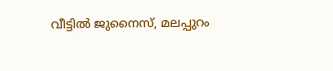വീട്ടിൽ ജുനൈസ്, മലപ്പുറം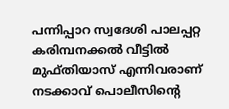പന്നിപ്പാറ സ്വദേശി പാലപ്പറ്റ കരിമ്പനക്കൽ വീട്ടിൽ മുഫ്തിയാസ് എന്നിവരാണ് നടക്കാവ് പൊലീസിന്റെ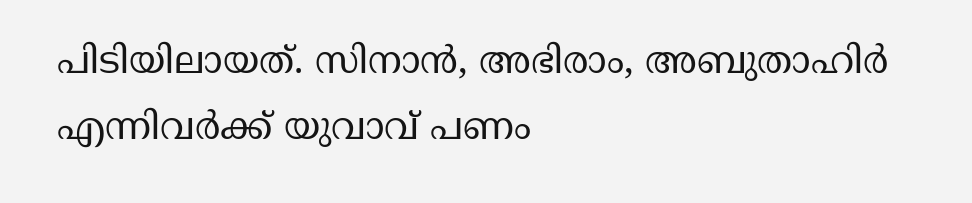പിടിയിലായത്. സിനാൻ, അഭിരാം, അബുതാഹിർ എന്നിവർക്ക് യുവാവ് പണം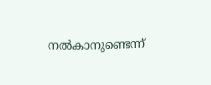നൽകാനുണ്ടെന്ന്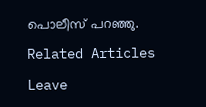പൊലീസ് പറഞ്ഞു.

Related Articles

Leave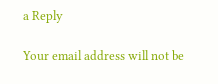a Reply

Your email address will not be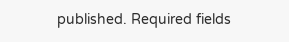published. Required fields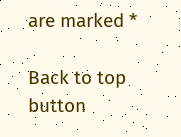are marked *

Back to top button